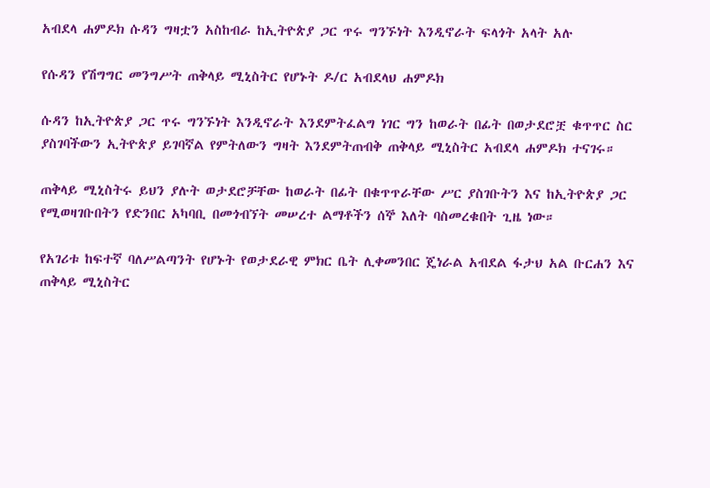አብደላ ሐምዶክ ሱዳን ግዛቷን አስከብራ ከኢትዮጵያ ጋር ጥሩ ግንኙነት እንዲኖራት ፍላጎት አላት አሉ

የሱዳን የሽግግር መንግሥት ጠቅላይ ሚኒስትር የሆኑት ዶ/ር አብደላህ ሐምዶክ

ሱዳን ከኢትዮጵያ ጋር ጥሩ ግንኙነት እንዲኖራት እንደምትፈልግ ነገር ግን ከወራት በፊት በወታደሮቿ ቁጥጥር ስር ያስገባችውን ኢትዮጵያ ይገባኛል የምትለውን ግዛት እንደምትጠብቅ ጠቅላይ ሚኒስትር አብደላ ሐምዶክ ተናገሩ።

ጠቅላይ ሚኒስትሩ ይህን ያሉት ወታደሮቻቸው ከወራት በፊት በቁጥጥራቸው ሥር ያስገቡትን እና ከኢትዮጵያ ጋር የሚወዛገቡበትን የድንበር አካባቢ በመጎብኘት መሠረተ ልማቶችን ሰኞ እለት ባስመረቁበት ጊዜ ነው።

የአገሪቱ ከፍተኛ ባለሥልጣንት የሆኑት የወታደራዊ ምክር ቤት ሊቀመንበር ጄነራል አብደል ፋታህ አል ቡርሐን እና ጠቅላይ ሚኒስትር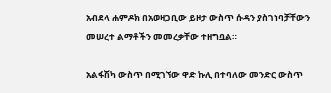አብደላ ሐምዶክ በአወዛጋቢው ይዞታ ውስጥ ሱዳን ያስገነባቻቸውን መሠረተ ልማቶችን መመረቃቸው ተዘግቧል።

አልፋሽካ ውስጥ በሚገኘው ዋድ ኩሊ በተባለው መንድር ውስጥ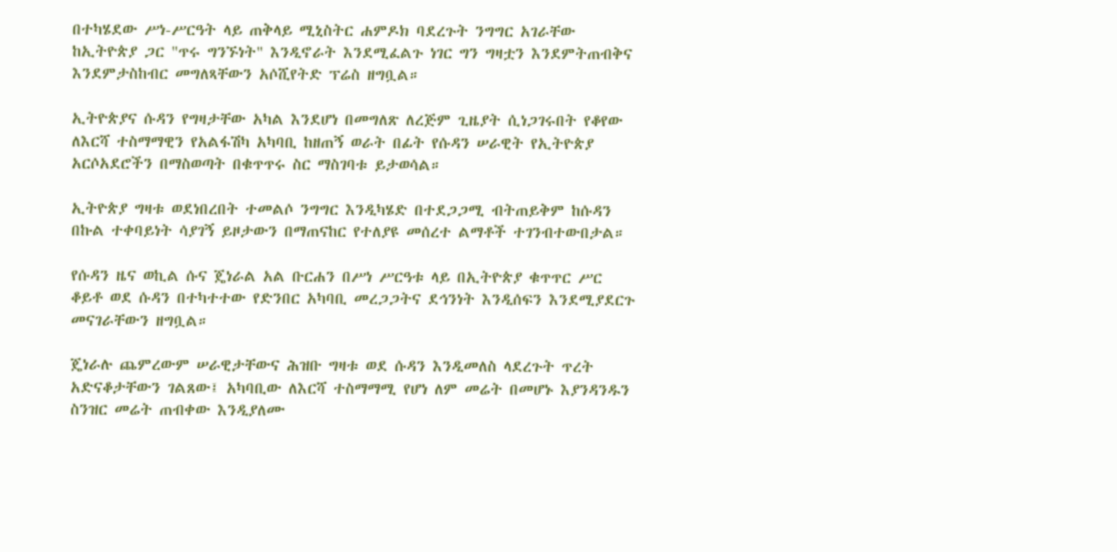በተካሄደው ሥነ-ሥርዓት ላይ ጠቅላይ ሚኒስትር ሐምዶክ ባደረጉት ንግግር አገራቸው ከኢትዮጵያ ጋር "ጥሩ ግንኙነት" እንዲኖራት እንደሚፈልጉ ነገር ግን ግዛቷን እንደምትጠብቅና እንደምታስከብር መግለጻቸውን አሶሺየትድ ፕሬስ ዘግቧል።

ኢትዮጵያና ሱዳን የግዛታቸው አካል እንደሆነ በመግለጽ ለረጅም ጊዜያት ሲነጋገሩበት የቆየው ለእርሻ ተስማማዊን የአልፋሽካ አካባቢ ከዘጠኝ ወራት በፊት የሱዳን ሠራዊት የኢትዮጵያ አርሶአደሮችን በማስወጣት በቁጥጥሩ ስር ማስገባቱ ይታወሳል።

ኢትዮጵያ ግዛቱ ወደነበረበት ተመልሶ ንግግር እንዲካሄድ በተደጋጋሚ ብትጠይቅም ከሱዳን በኩል ተቀባይነት ሳያገኝ ይዞታውን በማጠናከር የተለያዩ መሰረተ ልማቶች ተገንብተውበታል።

የሱዳን ዜና ወኪል ሱና ጄነራል አል ቡርሐን በሥነ ሥርዓቱ ላይ በኢትዮጵያ ቁጥጥር ሥር ቆይቶ ወደ ሱዳን በተካተተው የድንበር አካባቢ መረጋጋትና ደኅንነት እንዲሰፍን እንደሚያደርጉ መናገራቸውን ዘግቧል።

ጄነራሉ ጨምረውም ሠራዊታቸውና ሕዝቡ ግዛቱ ወደ ሱዳን እንዲመለስ ላደረጉት ጥረት አድናቆታቸውን ገልጸው፤ አካባቢው ለእርሻ ተስማማሚ የሆነ ለም መሬት በመሆኑ እያንዳንዱን ስንዝር መሬት ጠብቀው እንዲያለሙ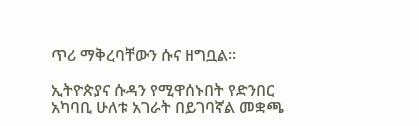ጥሪ ማቅረባቸውን ሱና ዘግቧል።

ኢትዮጵያና ሱዳን የሚዋሰኑበት የድንበር አካባቢ ሁለቱ አገራት በይገባኛል መቋጫ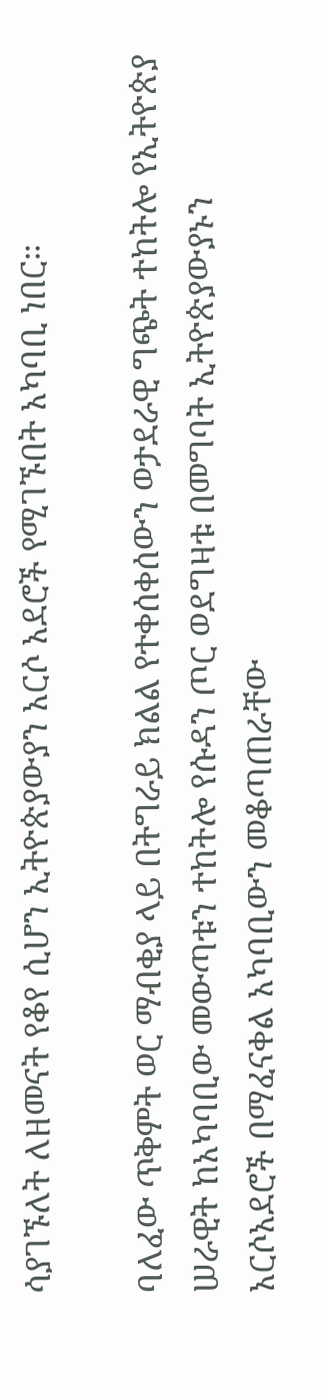ሳያገኙለት ለዘመናት የቆየ ሲሆን ኢትዮጵያውያን አርሶ አደሮች የሚገኙበት አካባቢ ነበር።

ባለፈው ጥቅምት ወር ማብቂያ ላይ በትግራይ ክልል የተቀሰቀሰውን ወታደራዊ ግጭት ተከትሎ የኢትዮጵያ ሠራዊት ከአካባቢው መውጣቱን ተከትሎ የሱዳን ጦር ወደግዛቱ በመግባት ኢትዮጵያውያኑን አርሶአደሮች በማፈናቀል አካባቢውን መቆጣጠራቸው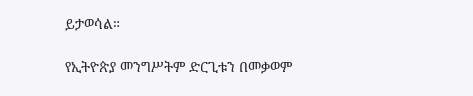ይታወሳል።

የኢትዮጵያ መንግሥትም ድርጊቱን በመቃወም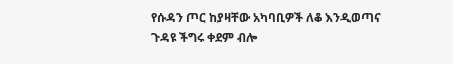የሱዳን ጦር ከያዛቸው አካባቢዎች ለቆ እንዲወጣና ጉዳዩ ችግሩ ቀደም ብሎ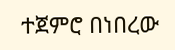ተጀምሮ በነበረው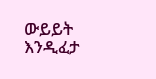ውይይት እንዲፈታ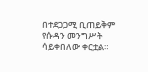በተደጋጋሚ ቢጠይቅም የሱዳን መንግሥት ሳይቀበለው ቀርቷል።